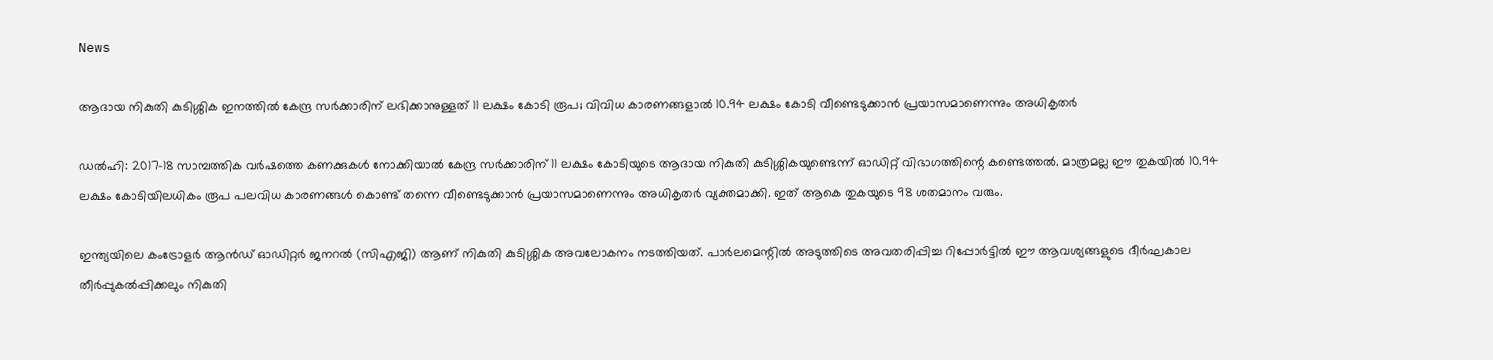News

ആദായ നികുതി കുടിശ്ശിക ഇനത്തില്‍ കേന്ദ്ര സര്‍ക്കാരിന് ലഭിക്കാനുള്ളത് 11 ലക്ഷം കോടി രൂപ; വിവിധ കാരണങ്ങളാല്‍ 10.94 ലക്ഷം കോടി വീണ്ടെടുക്കാന്‍ പ്രയാസമാണെന്നും അധികൃതര്‍

ഡല്‍ഹി: 2017-18 സാമ്പത്തിക വര്‍ഷത്തെ കണക്കുകള്‍ നോക്കിയാല്‍ കേന്ദ്ര സര്‍ക്കാരിന് 11 ലക്ഷം കോടിയുടെ ആദായ നികുതി കുടിശ്ശികയുണ്ടെന്ന് ഓഡിറ്റ് വിഭാഗത്തിന്റെ കണ്ടെത്തല്‍. മാത്രമല്ല ഈ തുകയില്‍ 10.94 ലക്ഷം കോടിയിലധികം രൂപ പലവിധ കാരണങ്ങള്‍ കൊണ്ട് തന്നെ വീണ്ടെടുക്കാന്‍ പ്രയാസമാണെന്നും അധികൃതര്‍ വ്യക്തമാക്കി. ഇത് ആകെ തുകയുടെ 98 ശതമാനം വരും.

ഇന്ത്യയിലെ കംട്രോളര്‍ ആന്‍ഡ് ഓഡിറ്റര്‍ ജനറല്‍ (സിഎജി) ആണ് നികുതി കുടിശ്ശിക അവലോകനം നടത്തിയത്. പാര്‍ലമെന്റില്‍ അടുത്തിടെ അവതരിപ്പിച്ച റിപ്പോര്‍ട്ടില്‍ ഈ ആവശ്യങ്ങളുടെ ദീര്‍ഘകാല തീര്‍പ്പുകല്‍പ്പിക്കലും നികുതി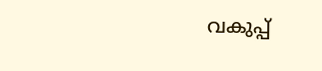വകുപ്പ്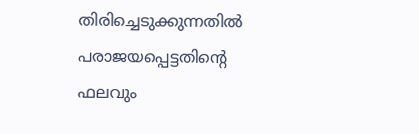തിരിച്ചെടുക്കുന്നതില്‍ പരാജയപ്പെട്ടതിന്റെ ഫലവും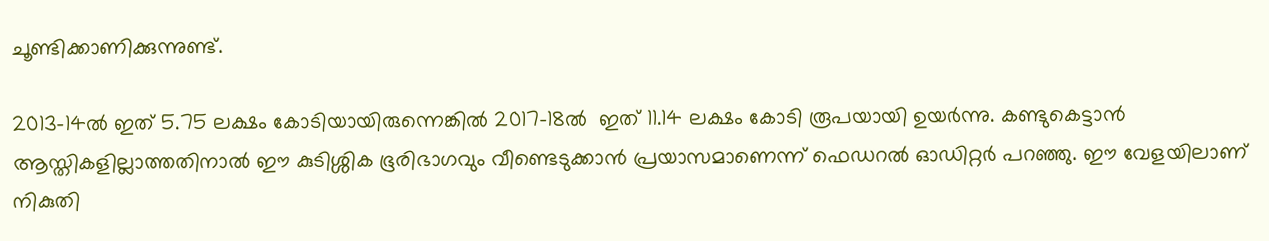ചൂണ്ടിക്കാണിക്കുന്നുണ്ട്.

2013-14ല്‍ ഇത് 5.75 ലക്ഷം കോടിയായിരുന്നെങ്കില്‍ 2017-18ല്‍  ഇത് 11.14 ലക്ഷം കോടി രൂപയായി ഉയര്‍ന്നു. കണ്ടുകെട്ടാന്‍ ആസ്തികളില്ലാത്തതിനാല്‍ ഈ കുടിശ്ശിക ഭൂരിഭാഗവും വീണ്ടെടുക്കാന്‍ പ്രയാസമാണെന്ന് ഫെഡറല്‍ ഓഡിറ്റര്‍ പറഞ്ഞു. ഈ വേളയിലാണ് നികുതി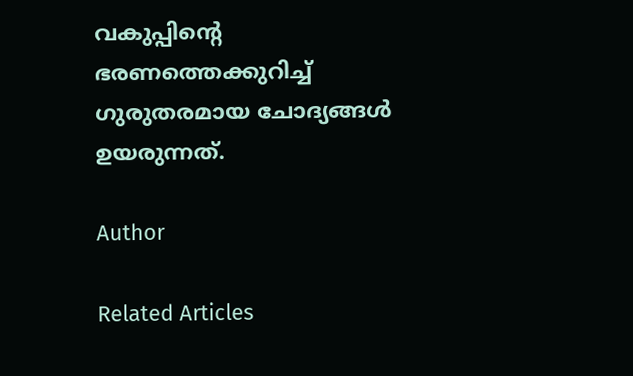വകുപ്പിന്റെ ഭരണത്തെക്കുറിച്ച് ഗുരുതരമായ ചോദ്യങ്ങള്‍ ഉയരുന്നത്.

Author

Related Articles